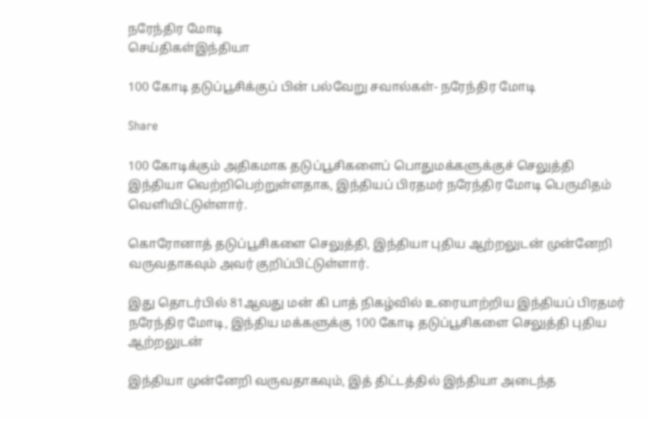நரேந்திர மோடி
செய்திகள்இந்தியா

100 கோடி தடுப்பூசிக்குப் பின் பல்வேறு சவால்கள்- நரேந்திர மோடி

Share

100 கோடிக்கும் அதிகமாக தடுப்பூசிகளைப் பொதுமக்களுக்குச் செலுத்தி இந்தியா வெற்றிபெற்றுள்ளதாக, இந்தியப் பிரதமர் நரேந்திர மோடி பெருமிதம் வெளியிட்டுள்ளார்.

கொரோனாத் தடுப்பூசிகளை செலுத்தி, இந்தியா புதிய ஆற்றலுடன் முன்னேறி வருவதாகவும் அவர் குறிப்பிட்டுள்ளார்.

இது தொடர்பில் 81ஆவது மன் கி பாத் நிகழ்வில் உரையாற்றிய இந்தியப் பிரதமர் நரேந்திர மோடி, இந்திய மக்களுக்கு 100 கோடி தடுப்பூசிகளை செலுத்தி புதிய ஆற்றலுடன்

இந்தியா முன்னேறி வருவதாகவும், இத் திட்டத்தில் இந்தியா அடைந்த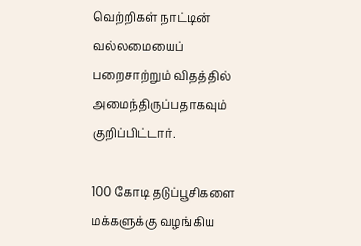வெற்றிகள் நாட்டின் வல்லமையைப் பறைசாற்றும் விதத்தில் அமைந்திருப்பதாகவும் குறிப்பிட்டார்.

100 கோடி தடுப்பூசிகளை மக்களுக்கு வழங்கிய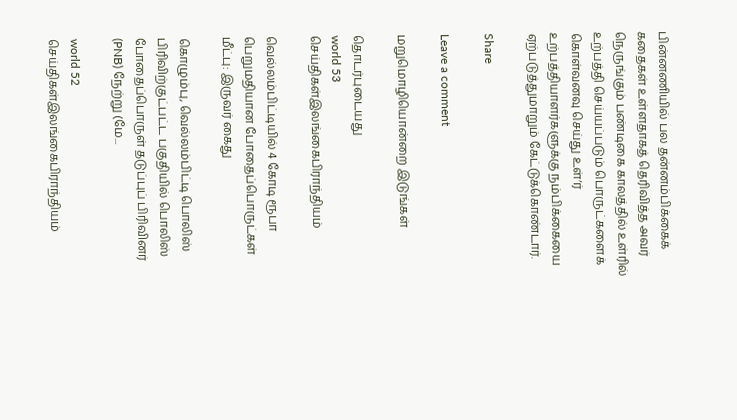பின்னணியில் பல தன்னம்பிக்கைக் கதைகள் உள்ளதாகத் தெரிவித்த அவர் நெருங்கும் பண்டிகை காலத்தில் உள்ரில் உற்பத்தி செய்யப்படும் பொருட்களைக் கொள்வனவு செய்து உள்’ர் உற்பத்தியாளர்களுக்கு நம்பிக்கையை ஏற்படுத்துமாறும் கேட்டுக்கொண்டார்.

Share

Leave a comment

மறுமொழியொன்றை இடுங்கள்

தொடர்புடையது
world 53
செய்திகள்இலங்கைபிராந்தியம்

வெல்லம்பிட்டியில் 4 கோடி ரூபா பெறுமதியான போதைப்பொருட்கள் மீட்பு: இருவர் கைது

கொழும்பு, வெல்லம்பிட்டி பொலிஸ் பிரிவிற்குட்பட்ட பகுதியில் பொலிஸ் போதைப்பொருள் தடுப்புப் பிரிவினர் (PNB) நேற்று (மே...

world 52
செய்திகள்இலங்கைபிராந்தியம்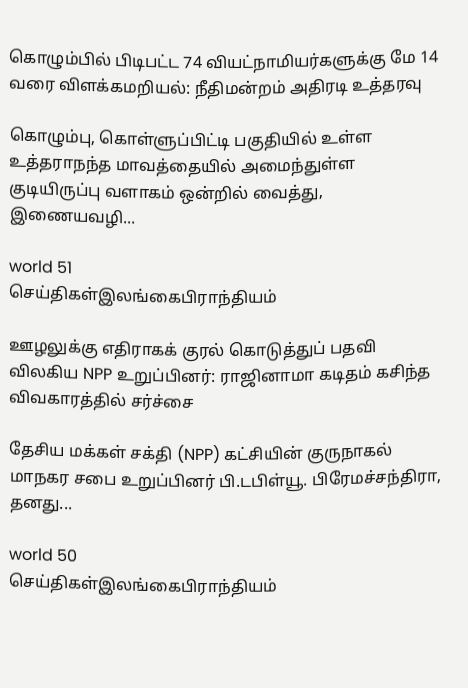கொழும்பில் பிடிபட்ட 74 வியட்நாமியர்களுக்கு மே 14 வரை விளக்கமறியல்: நீதிமன்றம் அதிரடி உத்தரவு

கொழும்பு, கொள்ளுப்பிட்டி பகுதியில் உள்ள உத்தராநந்த மாவத்தையில் அமைந்துள்ள குடியிருப்பு வளாகம் ஒன்றில் வைத்து, இணையவழி...

world 51
செய்திகள்இலங்கைபிராந்தியம்

ஊழலுக்கு எதிராகக் குரல் கொடுத்துப் பதவி விலகிய NPP உறுப்பினர்: ராஜினாமா கடிதம் கசிந்த விவகாரத்தில் சர்ச்சை

தேசிய மக்கள் சக்தி (NPP) கட்சியின் குருநாகல் மாநகர சபை உறுப்பினர் பி.டபிள்யூ. பிரேமச்சந்திரா, தனது...

world 50
செய்திகள்இலங்கைபிராந்தியம்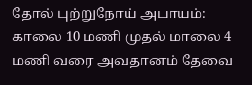தோல் புற்றுநோய் அபாயம்: காலை 10 மணி முதல் மாலை 4 மணி வரை அவதானம் தேவை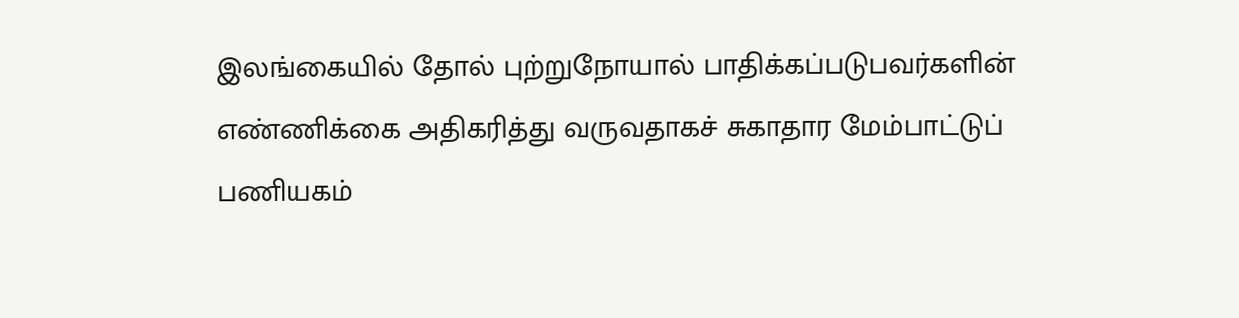இலங்கையில் தோல் புற்றுநோயால் பாதிக்கப்படுபவர்களின் எண்ணிக்கை அதிகரித்து வருவதாகச் சுகாதார மேம்பாட்டுப் பணியகம்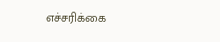எச்சரிக்கை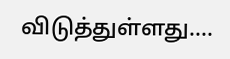விடுத்துள்ளது....